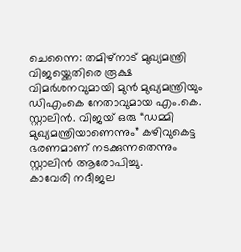ചെന്നൈ: തമിഴ്നാട് മുഖ്യമന്ത്രി വിജയ്ക്കെതിരെ രൂക്ഷ വിമർശനവുമായി മുൻ മുഖ്യമന്ത്രിയും ഡിഎംകെ നേതാവുമായ എം.കെ. സ്റ്റാലിൻ. വിജയ് ഒരു “ഡമ്മി മുഖ്യമന്ത്രിയാണെന്നും” കഴിവുകെട്ട ഭരണമാണ് നടക്കുന്നതെന്നും സ്റ്റാലിൻ ആരോപിച്ചു.
കാവേരി നദീജല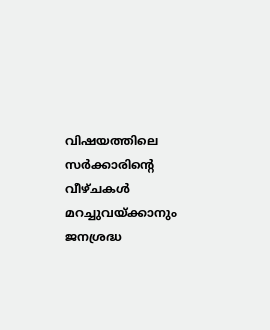വിഷയത്തിലെ സർക്കാരിന്റെ വീഴ്ചകൾ മറച്ചുവയ്ക്കാനും ജനശ്രദ്ധ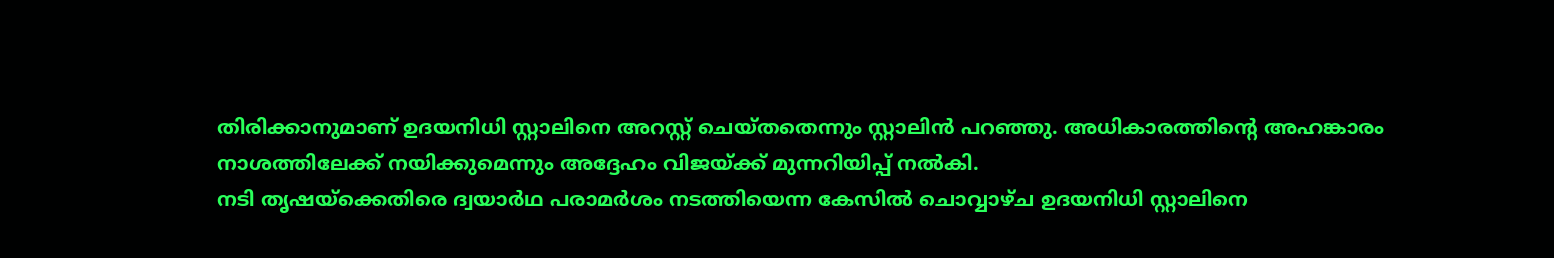തിരിക്കാനുമാണ് ഉദയനിധി സ്റ്റാലിനെ അറസ്റ്റ് ചെയ്തതെന്നും സ്റ്റാലിൻ പറഞ്ഞു. അധികാരത്തിന്റെ അഹങ്കാരം നാശത്തിലേക്ക് നയിക്കുമെന്നും അദ്ദേഹം വിജയ്ക്ക് മുന്നറിയിപ്പ് നൽകി.
നടി തൃഷയ്ക്കെതിരെ ദ്വയാർഥ പരാമർശം നടത്തിയെന്ന കേസിൽ ചൊവ്വാഴ്ച ഉദയനിധി സ്റ്റാലിനെ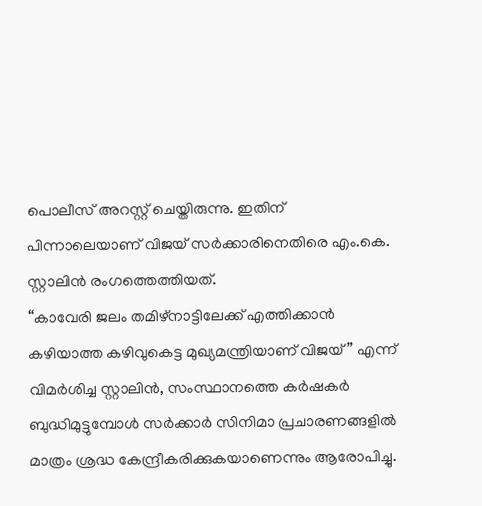പൊലീസ് അറസ്റ്റ് ചെയ്തിരുന്നു. ഇതിന് പിന്നാലെയാണ് വിജയ് സർക്കാരിനെതിരെ എം.കെ. സ്റ്റാലിൻ രംഗത്തെത്തിയത്.
“കാവേരി ജലം തമിഴ്നാട്ടിലേക്ക് എത്തിക്കാൻ കഴിയാത്ത കഴിവുകെട്ട മുഖ്യമന്ത്രിയാണ് വിജയ്” എന്ന് വിമർശിച്ച സ്റ്റാലിൻ, സംസ്ഥാനത്തെ കർഷകർ ബുദ്ധിമുട്ടുമ്പോൾ സർക്കാർ സിനിമാ പ്രചാരണങ്ങളിൽ മാത്രം ശ്രദ്ധ കേന്ദ്രീകരിക്കുകയാണെന്നും ആരോപിച്ചു.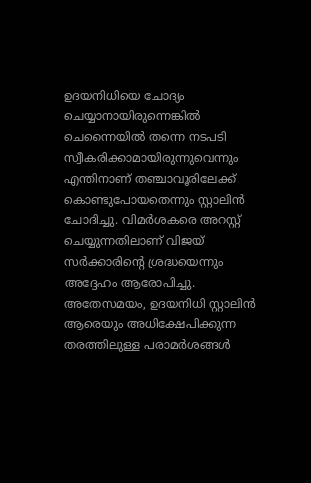ഉദയനിധിയെ ചോദ്യം ചെയ്യാനായിരുന്നെങ്കിൽ ചെന്നൈയിൽ തന്നെ നടപടി സ്വീകരിക്കാമായിരുന്നുവെന്നും എന്തിനാണ് തഞ്ചാവൂരിലേക്ക് കൊണ്ടുപോയതെന്നും സ്റ്റാലിൻ ചോദിച്ചു. വിമർശകരെ അറസ്റ്റ് ചെയ്യുന്നതിലാണ് വിജയ് സർക്കാരിന്റെ ശ്രദ്ധയെന്നും അദ്ദേഹം ആരോപിച്ചു.
അതേസമയം, ഉദയനിധി സ്റ്റാലിൻ ആരെയും അധിക്ഷേപിക്കുന്ന തരത്തിലുള്ള പരാമർശങ്ങൾ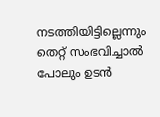നടത്തിയിട്ടില്ലെന്നും തെറ്റ് സംഭവിച്ചാൽ പോലും ഉടൻ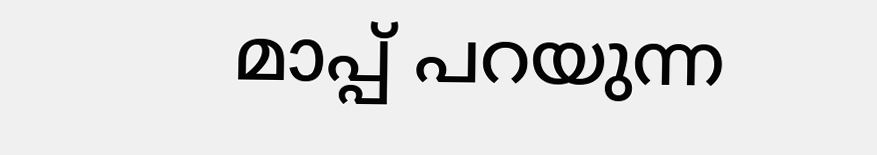മാപ്പ് പറയുന്ന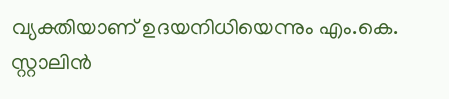വ്യക്തിയാണ് ഉദയനിധിയെന്നും എം.കെ. സ്റ്റാലിൻ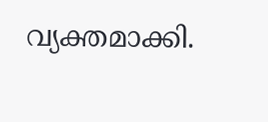വ്യക്തമാക്കി.